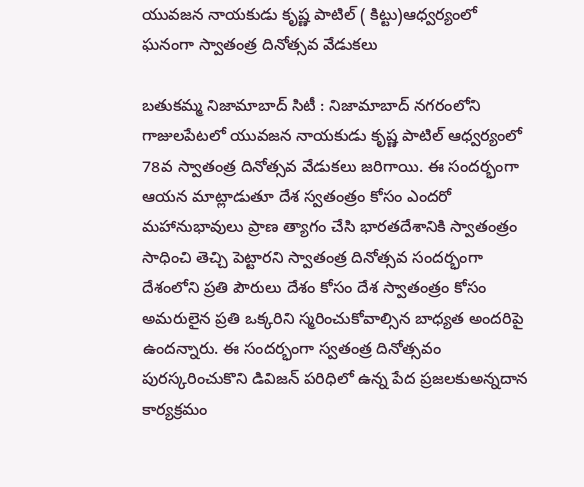యువజన నాయకుడు కృష్ణ పాటిల్ ( కిట్టు)ఆధ్వర్యంలో ఘనంగా స్వాతంత్ర దినోత్సవ వేడుకలు

బతుకమ్మ నిజామాబాద్ సిటీ : నిజామాబాద్ నగరంలోని గాజులపేటలో యువజన నాయకుడు కృష్ణ పాటిల్ ఆధ్వర్యంలో 78వ స్వాతంత్ర దినోత్సవ వేడుకలు జరిగాయి. ఈ సందర్భంగా ఆయన మాట్లాడుతూ దేశ స్వతంత్రం కోసం ఎందరో మహానుభావులు ప్రాణ త్యాగం చేసి భారతదేశానికి స్వాతంత్రం సాధించి తెచ్చి పెట్టారని స్వాతంత్ర దినోత్సవ సందర్భంగా దేశంలోని ప్రతి పౌరులు దేశం కోసం దేశ స్వాతంత్రం కోసం అమరులైన ప్రతి ఒక్కరిని స్మరించుకోవాల్సిన బాధ్యత అందరిపై ఉందన్నారు. ఈ సందర్భంగా స్వతంత్ర దినోత్సవం పురస్కరించుకొని డివిజన్ పరిధిలో ఉన్న పేద ప్రజలకుఅన్నదాన కార్యక్రమం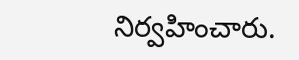నిర్వహించారు.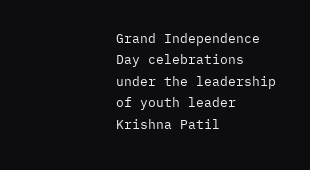Grand Independence Day celebrations under the leadership of youth leader Krishna Patil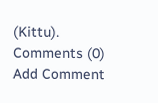(Kittu).
Comments (0)
Add Comment